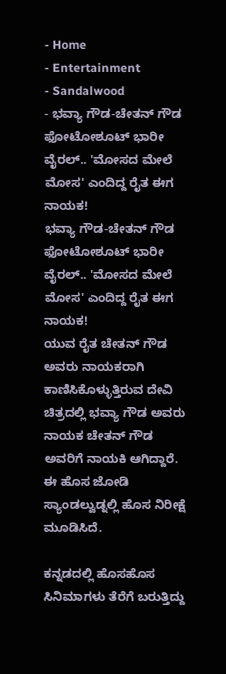- Home
- Entertainment
- Sandalwood
- ಭವ್ಯಾ ಗೌಡ-ಚೇತನ್ ಗೌಡ ಫೋಟೋಶೂಟ್ ಭಾರೀ ವೈರಲ್.. 'ಮೋಸದ ಮೇಲೆ ಮೋಸ' ಎಂದಿದ್ದ ರೈತ ಈಗ ನಾಯಕ!
ಭವ್ಯಾ ಗೌಡ-ಚೇತನ್ ಗೌಡ ಫೋಟೋಶೂಟ್ ಭಾರೀ ವೈರಲ್.. 'ಮೋಸದ ಮೇಲೆ ಮೋಸ' ಎಂದಿದ್ದ ರೈತ ಈಗ ನಾಯಕ!
ಯುವ ರೈತ ಚೇತನ್ ಗೌಡ ಅವರು ನಾಯಕರಾಗಿ ಕಾಣಿಸಿಕೊಳ್ಳುತ್ತಿರುವ ದೇವಿ ಚಿತ್ರದಲ್ಲಿ ಭವ್ಯಾ ಗೌಡ ಅವರು ನಾಯಕ ಚೇತನ್ ಗೌಡ ಅವರಿಗೆ ನಾಯಕಿ ಆಗಿದ್ದಾರೆ. ಈ ಹೊಸ ಜೋಡಿ ಸ್ಯಾಂಡಲ್ವುಡ್ನಲ್ಲಿ ಹೊಸ ನಿರೀಕ್ಷೆ ಮೂಡಿಸಿದೆ.

ಕನ್ನಡದಲ್ಲಿ ಹೊಸಹೊಸ ಸಿನಿಮಾಗಳು ತೆರೆಗೆ ಬರುತ್ತಿದ್ದು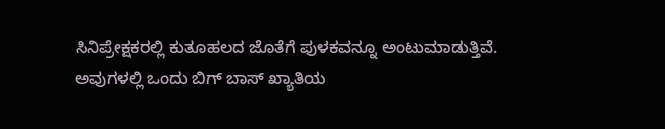ಸಿನಿಪ್ರೇಕ್ಷಕರಲ್ಲಿ ಕುತೂಹಲದ ಜೊತೆಗೆ ಪುಳಕವನ್ನೂ ಅಂಟುಮಾಡುತ್ತಿವೆ. ಅವುಗಳಲ್ಲಿ ಒಂದು ಬಿಗ್ ಬಾಸ್ ಖ್ಯಾತಿಯ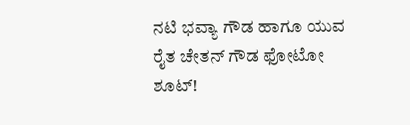ನಟಿ ಭವ್ಯಾ ಗೌಡ ಹಾಗೂ ಯುವ ರೈತ ಚೇತನ್ ಗೌಡ ಫೋಟೋ ಶೂಟ್!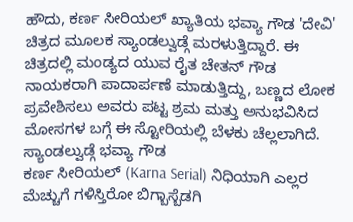ಹೌದು, ಕರ್ಣ ಸೀರಿಯಲ್ ಖ್ಯಾತಿಯ ಭವ್ಯಾ ಗೌಡ 'ದೇವಿ' ಚಿತ್ರದ ಮೂಲಕ ಸ್ಯಾಂಡಲ್ವುಡ್ಗೆ ಮರಳುತ್ತಿದ್ದಾರೆ. ಈ ಚಿತ್ರದಲ್ಲಿ ಮಂಡ್ಯದ ಯುವ ರೈತ ಚೇತನ್ ಗೌಡ ನಾಯಕರಾಗಿ ಪಾದಾರ್ಪಣೆ ಮಾಡುತ್ತಿದ್ದು, ಬಣ್ಣದ ಲೋಕ ಪ್ರವೇಶಿಸಲು ಅವರು ಪಟ್ಟ ಶ್ರಮ ಮತ್ತು ಅನುಭವಿಸಿದ ಮೋಸಗಳ ಬಗ್ಗೆ ಈ ಸ್ಟೋರಿಯಲ್ಲಿ ಬೆಳಕು ಚೆಲ್ಲಲಾಗಿದೆ.
ಸ್ಯಾಂಡಲ್ವುಡ್ಗೆ ಭವ್ಯಾ ಗೌಡ
ಕರ್ಣ ಸೀರಿಯಲ್ (Karna Serial) ನಿಧಿಯಾಗಿ ಎಲ್ಲರ ಮೆಚ್ಚುಗೆ ಗಳಿಸ್ತಿರೋ ಬಿಗ್ಬಾಸ್ಬೆಡಗಿ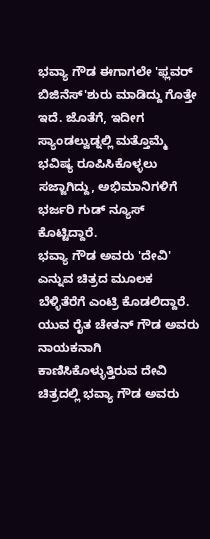ಭವ್ಯಾ ಗೌಡ ಈಗಾಗಲೇ 'ಫ್ಲವರ್ ಬಿಜಿನೆಸ್'ಶುರು ಮಾಡಿದ್ದು ಗೊತ್ತೇ ಇದೆ. ಜೊತೆಗೆ, ಇದೀಗ ಸ್ಯಾಂಡಲ್ವುಡ್ನಲ್ಲಿ ಮತ್ತೊಮ್ಮೆ ಭವಿಷ್ಯ ರೂಪಿಸಿಕೊಳ್ಳಲು ಸಜ್ಜಾಗಿದ್ದು, ಅಭಿಮಾನಿಗಳಿಗೆ ಭರ್ಜರಿ ಗುಡ್ ನ್ಯೂಸ್ ಕೊಟ್ಟಿದ್ದಾರೆ.
ಭವ್ಯಾ ಗೌಡ ಅವರು 'ದೇವಿ' ಎನ್ನುವ ಚಿತ್ರದ ಮೂಲಕ ಬೆಳ್ಳಿತೆರೆಗೆ ಎಂಟ್ರಿ ಕೊಡಲಿದ್ದಾರೆ. ಯುವ ರೈತ ಚೇತನ್ ಗೌಡ ಅವರು ನಾಯಕನಾಗಿ ಕಾಣಿಸಿಕೊಳ್ಳುತ್ತಿರುವ ದೇವಿ ಚಿತ್ರದಲ್ಲಿ ಭವ್ಯಾ ಗೌಡ ಅವರು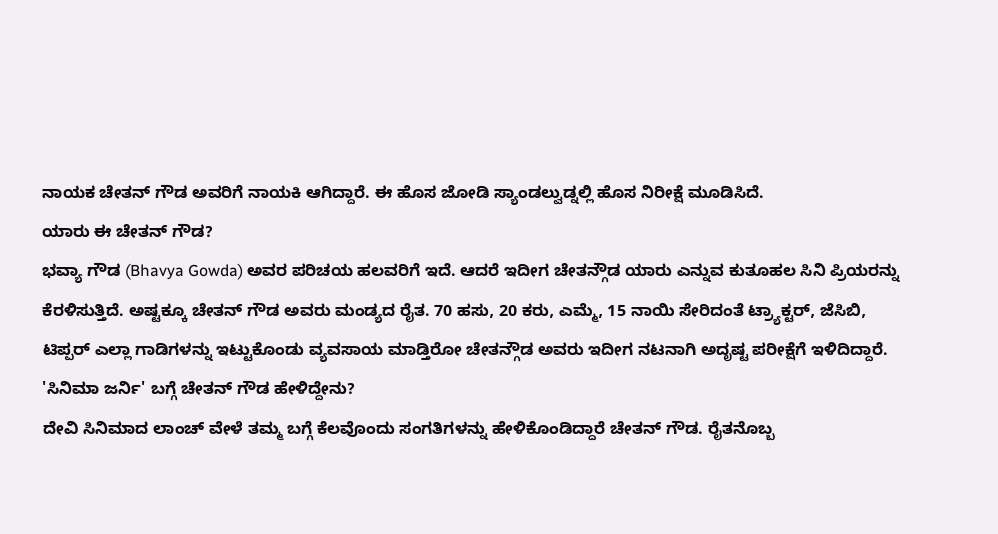ನಾಯಕ ಚೇತನ್ ಗೌಡ ಅವರಿಗೆ ನಾಯಕಿ ಆಗಿದ್ದಾರೆ. ಈ ಹೊಸ ಜೋಡಿ ಸ್ಯಾಂಡಲ್ವುಡ್ನಲ್ಲಿ ಹೊಸ ನಿರೀಕ್ಷೆ ಮೂಡಿಸಿದೆ.
ಯಾರು ಈ ಚೇತನ್ ಗೌಡ?
ಭವ್ಯಾ ಗೌಡ (Bhavya Gowda) ಅವರ ಪರಿಚಯ ಹಲವರಿಗೆ ಇದೆ. ಆದರೆ ಇದೀಗ ಚೇತನ್ಗೌಡ ಯಾರು ಎನ್ನುವ ಕುತೂಹಲ ಸಿನಿ ಪ್ರಿಯರನ್ನು ಕೆರಳಿಸುತ್ತಿದೆ. ಅಷ್ಟಕ್ಕೂ ಚೇತನ್ ಗೌಡ ಅವರು ಮಂಡ್ಯದ ರೈತ. 70 ಹಸು, 20 ಕರು, ಎಮ್ಮೆ, 15 ನಾಯಿ ಸೇರಿದಂತೆ ಟ್ರ್ಯಾಕ್ಟರ್, ಜೆಸಿಬಿ, ಟಿಪ್ಪರ್ ಎಲ್ಲಾ ಗಾಡಿಗಳನ್ನು ಇಟ್ಟುಕೊಂಡು ವ್ಯವಸಾಯ ಮಾಡ್ತಿರೋ ಚೇತನ್ಗೌಡ ಅವರು ಇದೀಗ ನಟನಾಗಿ ಅದೃಷ್ಟ ಪರೀಕ್ಷೆಗೆ ಇಳಿದಿದ್ದಾರೆ.
'ಸಿನಿಮಾ ಜರ್ನಿ' ಬಗ್ಗೆ ಚೇತನ್ ಗೌಡ ಹೇಳಿದ್ದೇನು?
ದೇವಿ ಸಿನಿಮಾದ ಲಾಂಚ್ ವೇಳೆ ತಮ್ಮ ಬಗ್ಗೆ ಕೆಲವೊಂದು ಸಂಗತಿಗಳನ್ನು ಹೇಳಿಕೊಂಡಿದ್ದಾರೆ ಚೇತನ್ ಗೌಡ. ರೈತನೊಬ್ಬ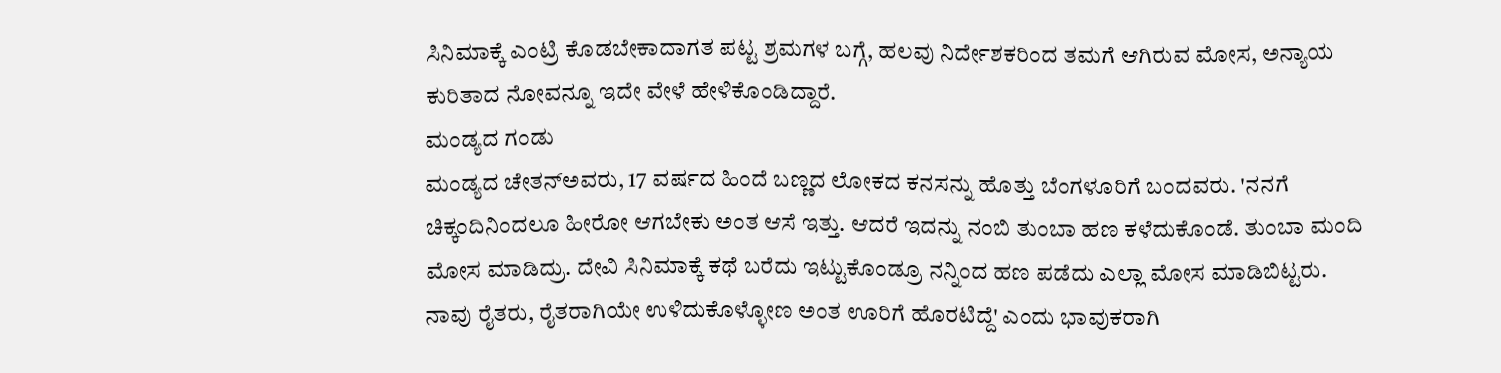ಸಿನಿಮಾಕ್ಕೆ ಎಂಟ್ರಿ ಕೊಡಬೇಕಾದಾಗತ ಪಟ್ಟ ಶ್ರಮಗಳ ಬಗ್ಗೆ, ಹಲವು ನಿರ್ದೇಶಕರಿಂದ ತಮಗೆ ಆಗಿರುವ ಮೋಸ, ಅನ್ಯಾಯ ಕುರಿತಾದ ನೋವನ್ನೂ ಇದೇ ವೇಳೆ ಹೇಳಿಕೊಂಡಿದ್ದಾರೆ.
ಮಂಡ್ಯದ ಗಂಡು
ಮಂಡ್ಯದ ಚೇತನ್ಅವರು, 17 ವರ್ಷದ ಹಿಂದೆ ಬಣ್ಣದ ಲೋಕದ ಕನಸನ್ನು ಹೊತ್ತು ಬೆಂಗಳೂರಿಗೆ ಬಂದವರು. 'ನನಗೆ ಚಿಕ್ಕಂದಿನಿಂದಲೂ ಹೀರೋ ಆಗಬೇಕು ಅಂತ ಆಸೆ ಇತ್ತು. ಆದರೆ ಇದನ್ನು ನಂಬಿ ತುಂಬಾ ಹಣ ಕಳೆದುಕೊಂಡೆ. ತುಂಬಾ ಮಂದಿ ಮೋಸ ಮಾಡಿದ್ರು. ದೇವಿ ಸಿನಿಮಾಕ್ಕೆ ಕಥೆ ಬರೆದು ಇಟ್ಟುಕೊಂಡ್ರೂ ನನ್ನಿಂದ ಹಣ ಪಡೆದು ಎಲ್ಲಾ ಮೋಸ ಮಾಡಿಬಿಟ್ಟರು. ನಾವು ರೈತರು, ರೈತರಾಗಿಯೇ ಉಳಿದುಕೊಳ್ಳೋಣ ಅಂತ ಊರಿಗೆ ಹೊರಟಿದ್ದೆ' ಎಂದು ಭಾವುಕರಾಗಿ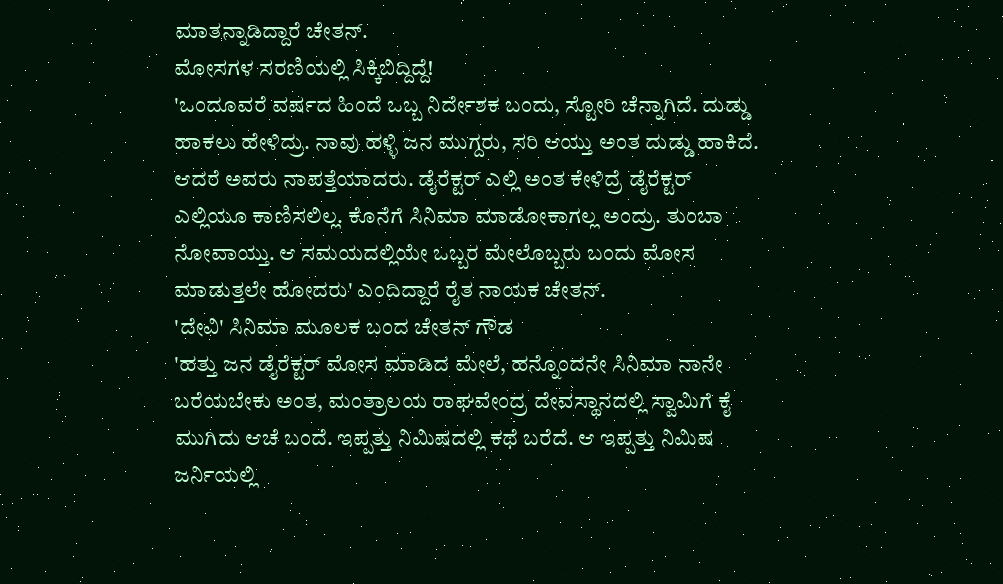ಮಾತನ್ನಾಡಿದ್ದಾರೆ ಚೇತನ್.
ಮೋಸಗಳ ಸರಣಿಯಲ್ಲಿ ಸಿಕ್ಕಿಬಿದ್ದಿದ್ದೆ!
'ಒಂದೂವರೆ ವರ್ಷದ ಹಿಂದೆ ಒಬ್ಬ ನಿರ್ದೇಶಕ ಬಂದು, ಸ್ಟೋರಿ ಚೆನ್ನಾಗಿದೆ. ದುಡ್ಡು ಹಾಕಲು ಹೇಳಿದ್ರು. ನಾವು ಹಳ್ಳಿ ಜನ ಮುಗ್ದರು, ಸರಿ ಆಯ್ತು ಅಂತ ದುಡ್ಡು ಹಾಕಿದೆ. ಆದರೆ ಅವರು ನಾಪತ್ತೆಯಾದರು. ಡೈರೆಕ್ಟರ್ ಎಲ್ಲಿ ಅಂತ ಕೇಳಿದ್ರೆ ಡೈರೆಕ್ಟರ್ ಎಲ್ಲಿಯೂ ಕಾಣಿಸಲಿಲ್ಲ. ಕೊನೆಗೆ ಸಿನಿಮಾ ಮಾಡೋಕಾಗಲ್ಲ ಅಂದ್ರು. ತುಂಬಾ ನೋವಾಯ್ತು. ಆ ಸಮಯದಲ್ಲಿಯೇ ಒಬ್ಬರ ಮೇಲೊಬ್ಬರು ಬಂದು ಮೋಸ ಮಾಡುತ್ತಲೇ ಹೋದರು' ಎಂದಿದ್ದಾರೆ ರೈತ ನಾಯಕ ಚೇತನ್.
'ದೇವಿ' ಸಿನಿಮಾ ಮೂಲಕ ಬಂದ ಚೇತನ್ ಗೌಡ
'ಹತ್ತು ಜನ ಡೈರೆಕ್ಟರ್ ಮೋಸ ಮಾಡಿದ ಮೇಲೆ, ಹನ್ನೊಂದನೇ ಸಿನಿಮಾ ನಾನೇ ಬರೆಯಬೇಕು ಅಂತ, ಮಂತ್ರಾಲಯ ರಾಘವೇಂದ್ರ ದೇವಸ್ಥಾನದಲ್ಲಿ ಸ್ವಾಮಿಗೆ ಕೈ ಮುಗಿದು ಆಚೆ ಬಂದೆ. ಇಪ್ಪತ್ತು ನಿಮಿಷದಲ್ಲಿ ಕಥೆ ಬರೆದೆ. ಆ ಇಪ್ಪತ್ತು ನಿಮಿಷ ಜರ್ನಿಯಲ್ಲಿ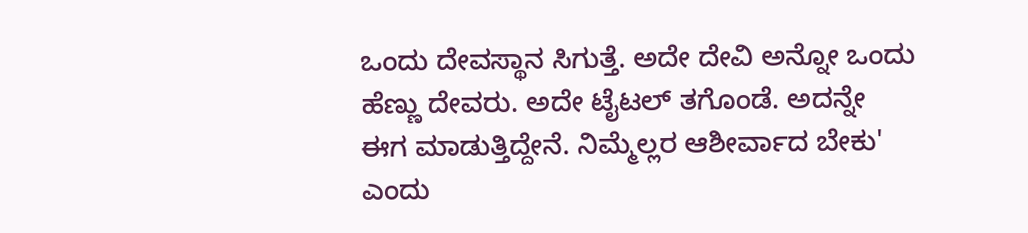ಒಂದು ದೇವಸ್ಥಾನ ಸಿಗುತ್ತೆ. ಅದೇ ದೇವಿ ಅನ್ನೋ ಒಂದು ಹೆಣ್ಣು ದೇವರು. ಅದೇ ಟೈಟಲ್ ತಗೊಂಡೆ. ಅದನ್ನೇ ಈಗ ಮಾಡುತ್ತಿದ್ದೇನೆ. ನಿಮ್ಮೆಲ್ಲರ ಆಶೀರ್ವಾದ ಬೇಕು' ಎಂದು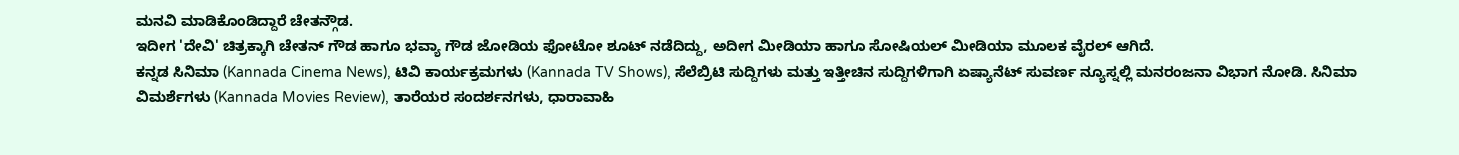ಮನವಿ ಮಾಡಿಕೊಂಡಿದ್ದಾರೆ ಚೇತನ್ಗೌಡ.
ಇದೀಗ 'ದೇವಿ' ಚಿತ್ರಕ್ಕಾಗಿ ಚೇತನ್ ಗೌಡ ಹಾಗೂ ಭವ್ಯಾ ಗೌಡ ಜೋಡಿಯ ಫೋಟೋ ಶೂಟ್ ನಡೆದಿದ್ದು, ಅದೀಗ ಮೀಡಿಯಾ ಹಾಗೂ ಸೋಷಿಯಲ್ ಮೀಡಿಯಾ ಮೂಲಕ ವೈರಲ್ ಆಗಿದೆ.
ಕನ್ನಡ ಸಿನಿಮಾ (Kannada Cinema News), ಟಿವಿ ಕಾರ್ಯಕ್ರಮಗಳು (Kannada TV Shows), ಸೆಲೆಬ್ರಿಟಿ ಸುದ್ದಿಗಳು ಮತ್ತು ಇತ್ತೀಚಿನ ಸುದ್ದಿಗಳಿಗಾಗಿ ಏಷ್ಯಾನೆಟ್ ಸುವರ್ಣ ನ್ಯೂಸ್ನಲ್ಲಿ ಮನರಂಜನಾ ವಿಭಾಗ ನೋಡಿ. ಸಿನಿಮಾ ವಿಮರ್ಶೆಗಳು (Kannada Movies Review), ತಾರೆಯರ ಸಂದರ್ಶನಗಳು, ಧಾರಾವಾಹಿ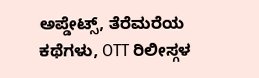ಅಪ್ಡೇಟ್ಸ್, ತೆರೆಮರೆಯ ಕಥೆಗಳು, OTT ರಿಲೀಸ್ಗಳ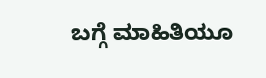ಬಗ್ಗೆ ಮಾಹಿತಿಯೂ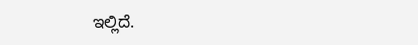ಇಲ್ಲಿದೆ.